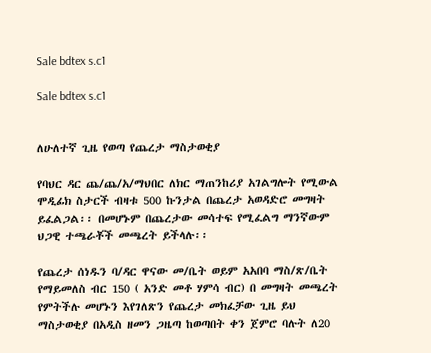Sale bdtex s.c1

Sale bdtex s.c1


ለሁለተኛ ጊዜ የወጣ የጨረታ ማስታወቂያ

የባህር ዳር ጨ/ጨ/አ/ማህበር ለክር ማጠንከሪያ አገልግሎት የሚውል ሞዲፊክ ስታርች ብዛቱ 500 ኩንታል በጨረታ አወዳድሮ መግዛት ይፈልጋል፡፡ በመሆኑም በጨረታው መሳተፍ የሚፈልግ ማንኛውም ህጋዊ ተጫራቾች መጫረት ይችላሉ፡፡

የጨረታ ሰነዱን ባ/ዳር ዋናው መ/ቤት ወይም አአበባ ማስ/ጽ/ቤት የማይመለስ ብር 150 ( አንድ መቶ ሃምሳ ብር) በ መግዛት መጫረት የምትችሉ መሆኑን እየገለጽን የጨረታ መክፈቻው ጊዜ ይህ ማስታወቂያ በአዲስ ዘመን ጋዜጣ ከወጣበት ቀን ጀምሮ ባሉት ለ20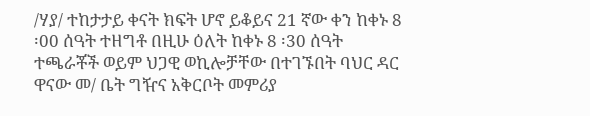/ሃያ/ ተከታታይ ቀናት ክፍት ሆኖ ይቆይና 21 ኛው ቀን ከቀኑ 8 ፡00 ሰዓት ተዘግቶ በዚሁ ዕለት ከቀኑ 8 ፡30 ሰዓት ተጫራቾች ወይም ህጋዊ ወኪሎቻቸው በተገኙበት ባህር ዳር ዋናው መ/ ቤት ግዥና አቅርቦት መምሪያ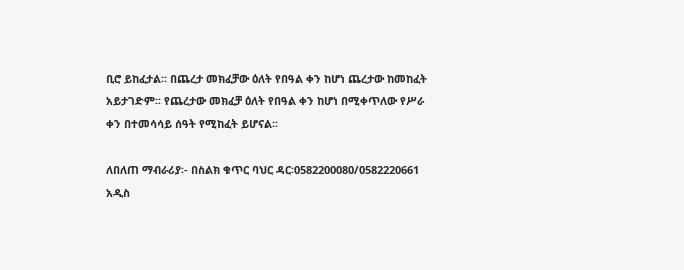ቢሮ ይከፈታል፡፡ በጨረታ መክፈቻው ዕለት የበዓል ቀን ከሆነ ጨረታው ከመከፈት አይታገድም፡፡ የጨረታው መክፈቻ ዕለት የበዓል ቀን ከሆነ በሚቀጥለው የሥራ ቀን በተመሳሳይ ሰዓት የሚከፈት ይሆናል፡፡

ለበለጠ ማብራሪያ፡- በስልክ ቁጥር ባህር ዳር፡0582200080/0582220661
አዲስ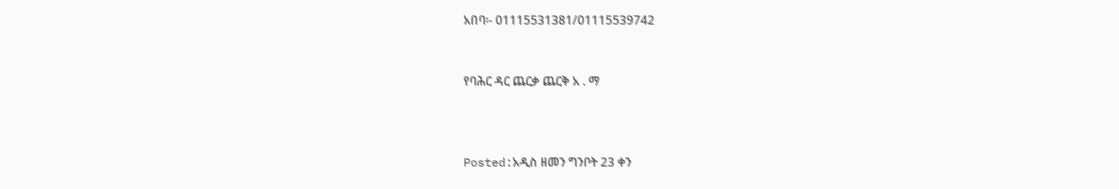አበባ፡- 01115531381/01115539742


የባሕር ዳር ጨርቃ ጨርቅ አ . ማ



Posted:አዲስ ዘመን ግንቦት 23 ቀን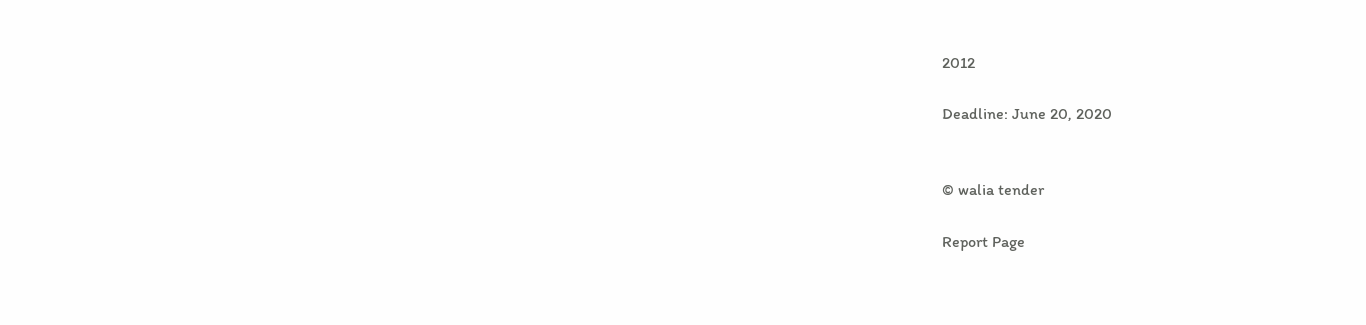2012

Deadline: June 20, 2020


© walia tender

Report Page